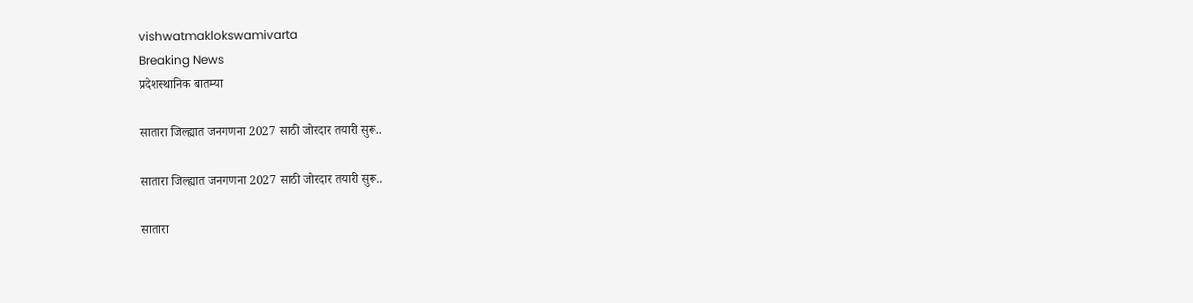vishwatmaklokswamivarta
Breaking News
प्रदेशस्थानिक बातम्या

सातारा जिल्ह्यात जनगणना 2027 साठी जोरदार तयारी सुरू..

सातारा जिल्ह्यात जनगणना 2027 साठी जोरदार तयारी सुरू..

सातारा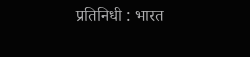प्रतिनिधी : भारत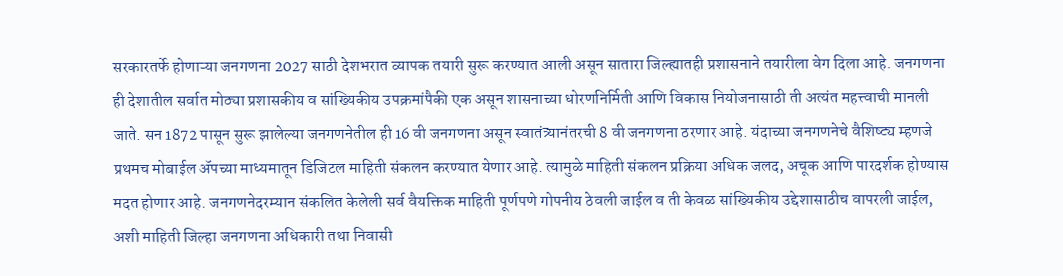सरकारतर्फे होणाऱ्या जनगणना 2027 साठी देशभरात व्यापक तयारी सुरू करण्यात आली असून सातारा जिल्ह्यातही प्रशासनाने तयारीला वेग दिला आहे. जनगणना ही देशातील सर्वात मोठ्या प्रशासकीय व सांख्यिकीय उपक्रमांपैकी एक असून शासनाच्या धोरणनिर्मिती आणि विकास नियोजनासाठी ती अत्यंत महत्त्वाची मानली जाते. सन 1872 पासून सुरू झालेल्या जनगणनेतील ही 16 वी जनगणना असून स्वातंत्र्यानंतरची 8 वी जनगणना ठरणार आहे. यंदाच्या जनगणनेचे वैशिष्ट्य म्हणजे प्रथमच मोबाईल ॲपच्या माध्यमातून डिजिटल माहिती संकलन करण्यात येणार आहे. त्यामुळे माहिती संकलन प्रक्रिया अधिक जलद, अचूक आणि पारदर्शक होण्यास मदत होणार आहे. जनगणनेदरम्यान संकलित केलेली सर्व वैयक्तिक माहिती पूर्णपणे गोपनीय ठेवली जाईल व ती केवळ सांख्यिकीय उद्देशासाठीच वापरली जाईल, अशी माहिती जिल्हा जनगणना अधिकारी तथा निवासी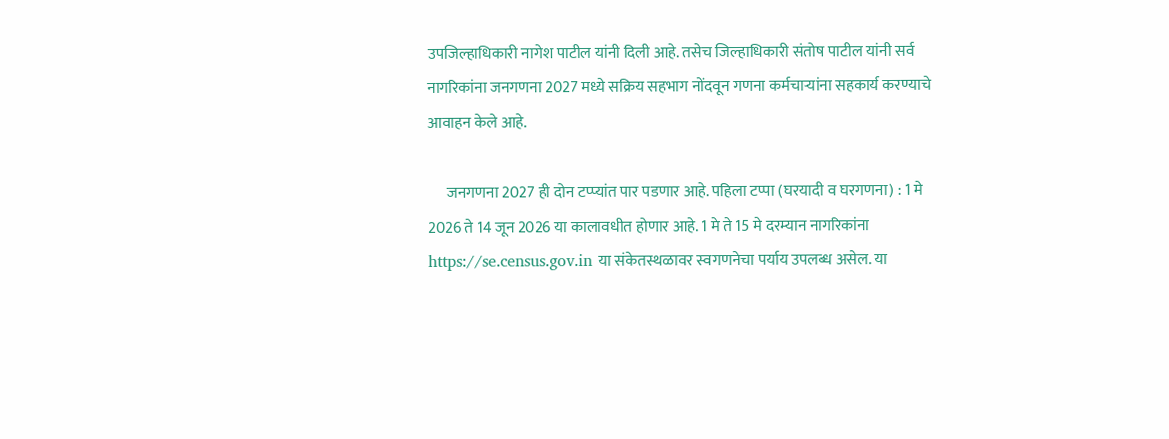उपजिल्हाधिकारी नागेश पाटील यांनी दिली आहे. तसेच जिल्हाधिकारी संतोष पाटील यांनी सर्व नागरिकांना जनगणना 2027 मध्ये सक्रिय सहभाग नोंदवून गणना कर्मचाऱ्यांना सहकार्य करण्याचे आवाहन केले आहे.

      जनगणना 2027 ही दोन टप्प्यांत पार पडणार आहे. पहिला टप्पा (घरयादी व घरगणना) : 1 मे 2026 ते 14 जून 2026 या कालावधीत होणार आहे. 1 मे ते 15 मे दरम्यान नागरिकांना https://se.census.gov.in या संकेतस्थळावर स्वगणनेचा पर्याय उपलब्ध असेल. या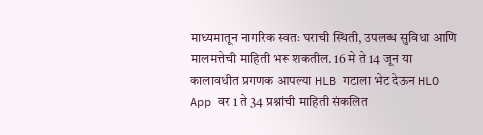माध्यमातून नागरिक स्वतः घराची स्थिती, उपलब्ध सुविधा आणि मालमत्तेची माहिती भरू शकतील. 16 मे ते 14 जून या कालावधीत प्रगणक आपल्या HLB गटाला भेट देऊन HLO App वर 1 ते 34 प्रश्नांची माहिती संकलित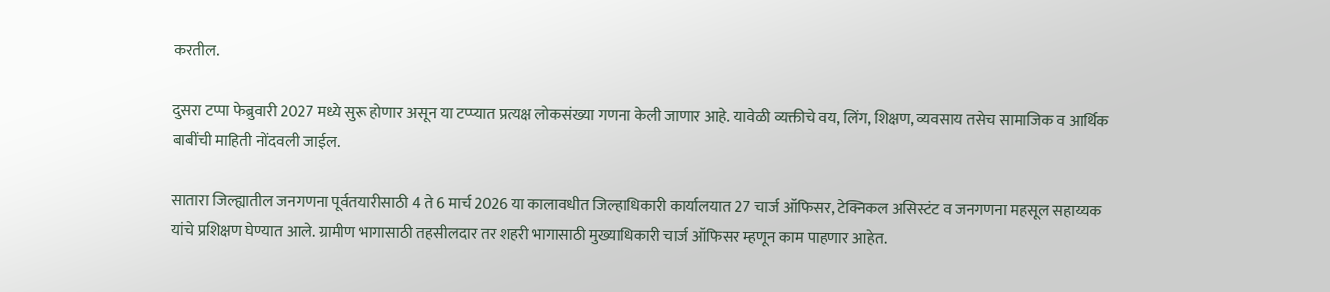करतील.

दुसरा टप्पा फेब्रुवारी 2027 मध्ये सुरू होणार असून या टप्प्यात प्रत्यक्ष लोकसंख्या गणना केली जाणार आहे. यावेळी व्यक्तीचे वय, लिंग, शिक्षण, व्यवसाय तसेच सामाजिक व आर्थिक बाबींची माहिती नोंदवली जाईल.

सातारा जिल्ह्यातील जनगणना पूर्वतयारीसाठी 4 ते 6 मार्च 2026 या कालावधीत जिल्हाधिकारी कार्यालयात 27 चार्ज ऑफिसर, टेक्निकल असिस्टंट व जनगणना महसूल सहाय्यक यांचे प्रशिक्षण घेण्यात आले. ग्रामीण भागासाठी तहसीलदार तर शहरी भागासाठी मुख्याधिकारी चार्ज ऑफिसर म्हणून काम पाहणार आहेत.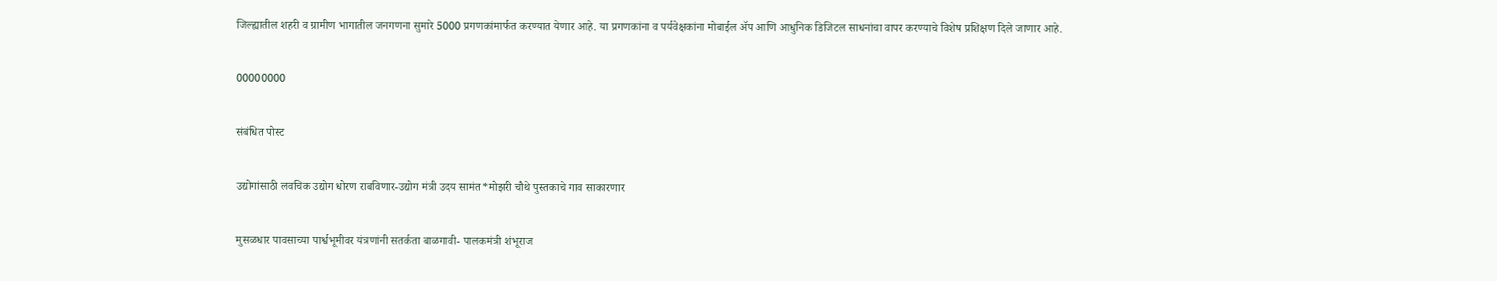जिल्ह्यातील शहरी व ग्रामीण भागातील जनगणना सुमारे 5000 प्रगणकांमार्फत करण्यात येणार आहे. या प्रगणकांना व पर्यवेक्षकांना मोबाईल ॲप आणि आधुनिक डिजिटल साधनांचा वापर करण्याचे विशेष प्रशिक्षण दिले जाणार आहे.

00000000

संबंधित पोस्ट

उद्योगांसाठी लवचिक उद्योग धोरण राबविणार-उद्योग मंत्री उदय सामंत*मोझरी चौथे पुस्तकाचे गाव साकारणार

मुसळधार पावसाच्या पार्श्वभूमीवर यंत्रणांनी सतर्कता बाळगावी- पालकमंत्री शंभूराज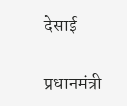देसाई

प्रधानमंत्री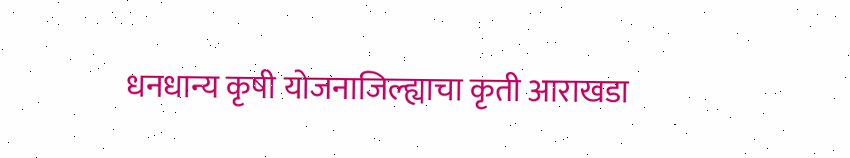धनधान्य कृषी योजनाजिल्ह्याचा कृती आराखडा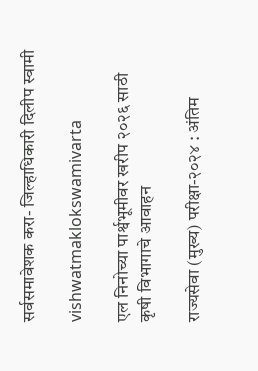सर्वसमावेशक करा- जिल्हाधिकारी दिलीप स्वामी

vishwatmaklokswamivarta

एल निनोच्या पार्श्वभूमीवर खरीप २०२६ साठी कृषी विभागाचे आवाहन

राज्यसेवा (मुख्य) परीक्षा-२०२४ : अंतिम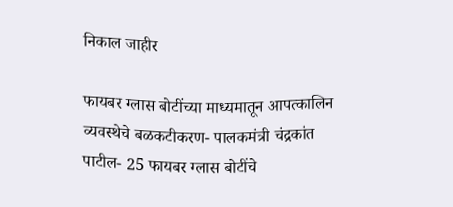निकाल जाहीर

फायबर ग्लास बोटींच्या माध्यमातून आपत्कालिन व्यवस्थेचे बळकटीकरण- पालकमंत्री चंद्रकांत पाटील- 25 फायबर ग्लास बोटींचे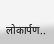लोकार्पण..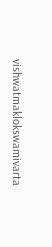vishwatmaklokswamivarta